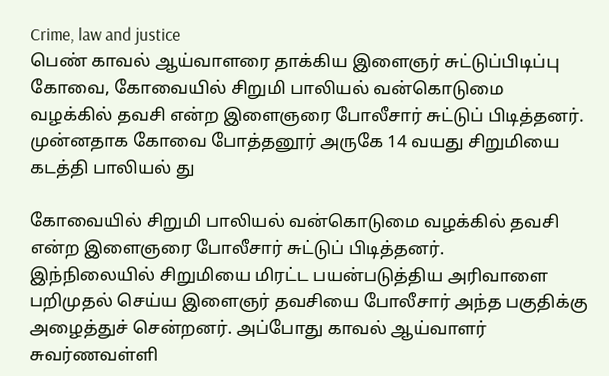Crime, law and justice
பெண் காவல் ஆய்வாளரை தாக்கிய இளைஞர் சுட்டுப்பிடிப்பு
கோவை, கோவையில் சிறுமி பாலியல் வன்கொடுமை வழக்கில் தவசி என்ற இளைஞரை போலீசார் சுட்டுப் பிடித்தனர். முன்னதாக கோவை போத்தனூர் அருகே 14 வயது சிறுமியை கடத்தி பாலியல் து

கோவையில் சிறுமி பாலியல் வன்கொடுமை வழக்கில் தவசி என்ற இளைஞரை போலீசார் சுட்டுப் பிடித்தனர்.
இந்நிலையில் சிறுமியை மிரட்ட பயன்படுத்திய அரிவாளை பறிமுதல் செய்ய இளைஞர் தவசியை போலீசார் அந்த பகுதிக்கு அழைத்துச் சென்றனர். அப்போது காவல் ஆய்வாளர் சுவர்ணவள்ளி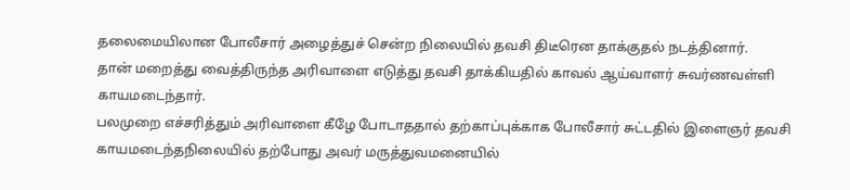தலைமையிலான போலீசார் அழைத்துச் சென்ற நிலையில் தவசி திடீரென தாக்குதல் நடத்தினார்.
தான் மறைத்து வைத்திருந்த அரிவாளை எடுத்து தவசி தாக்கியதில் காவல் ஆய்வாளர் சுவர்ணவள்ளி காயமடைந்தார்.
பலமுறை எச்சரித்தும் அரிவாளை கீழே போடாததால் தற்காப்புக்காக போலீசார் சுட்டதில் இளைஞர் தவசி காயமடைந்தநிலையில் தற்போது அவர் மருத்துவமனையில்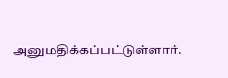அனுமதிக்கப்பட்டுள்ளார்.